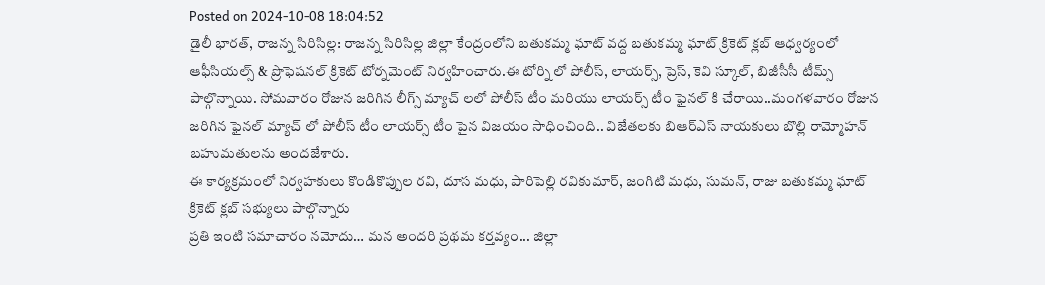Posted on 2024-10-08 18:04:52
డైలీ భారత్, రాజన్న సిరిసిల్ల: రాజన్న సిరిసిల్ల జిల్లా కేంద్రంలోని బతుకమ్మ ఘాట్ వద్ద బతుకమ్మ ఘాట్ క్రికెట్ క్లబ్ ఆధ్వర్యంలో ఆఫీసియల్స్ & ప్రొఫెషనల్ క్రికెట్ టోర్నమెంట్ నిర్వహించారు.ఈ టోర్ని లో పోలీస్, లాయర్స్, ప్రెస్, కెవి స్కూల్, బిజీసీసీ టీమ్స్ పాల్గొన్నాయి. సోమవారం రోజున జరిగిన లీగ్స్ మ్యాచ్ లలో పోలీస్ టీం మరియు లాయర్స్ టీం ఫైనల్ కి చేరాయి..మంగళవారం రోజున జరిగిన ఫైనల్ మ్యాచ్ లో పోలీస్ టీం లాయర్స్ టీం పైన విజయం సాధించింది.. విజేతలకు బిఆర్ఎస్ నాయకులు బొల్లి రామ్మోహన్ బహుమతులను అందజేశారు.
ఈ కార్యక్రమంలో నిర్వహకులు కొండికొప్పుల రవి, దూస మధు, పారిపెల్లి రవికుమార్, జంగిటి మధు, సుమన్, రాజు బతుకమ్మ ఘాట్ క్రికెట్ క్లబ్ సభ్యులు పాల్గొన్నారు
ప్రతి ఇంటి సమాచారం నమోదు… మన అందరి ప్రథమ కర్తవ్యం... జిల్లా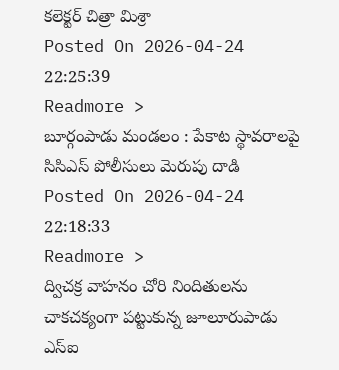కలెక్టర్ చిత్రా మిశ్రా
Posted On 2026-04-24 22:25:39
Readmore >
బూర్గంపాడు మండలం : పేకాట స్థావరాలపై సిసిఎస్ పోలీసులు మెరుపు దాడి
Posted On 2026-04-24 22:18:33
Readmore >
ద్విచక్ర వాహనం చోరి నిందితులను చాకచక్యంగా పట్టుకున్న జూలూరుపాడు ఎస్ఐ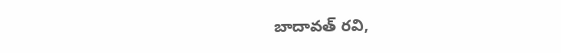బాదావత్ రవి,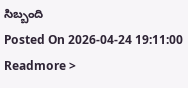సిబ్బంది
Posted On 2026-04-24 19:11:00
Readmore >